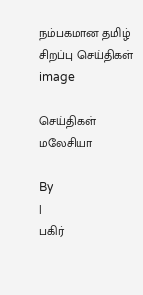நம்பகமான தமிழ் சிறப்பு செய்திகள்
image

செய்திகள் மலேசியா

By
|
பகிர்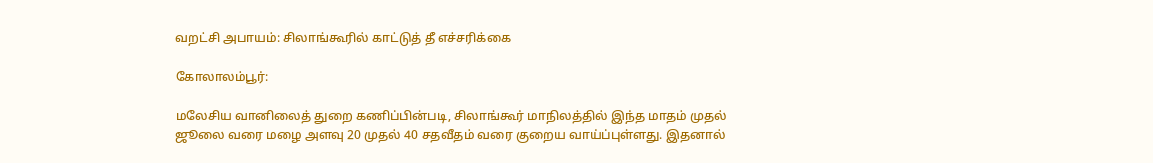வறட்சி அபாயம்: சிலாங்கூரில் காட்டுத் தீ எச்சரிக்கை

கோலாலம்பூர்:

மலேசிய வானிலைத் துறை கணிப்பின்படி, சிலாங்கூர் மாநிலத்தில் இந்த மாதம் முதல் ஜூலை வரை மழை அளவு 20 முதல் 40 சதவீதம் வரை குறைய வாய்ப்புள்ளது. இதனால்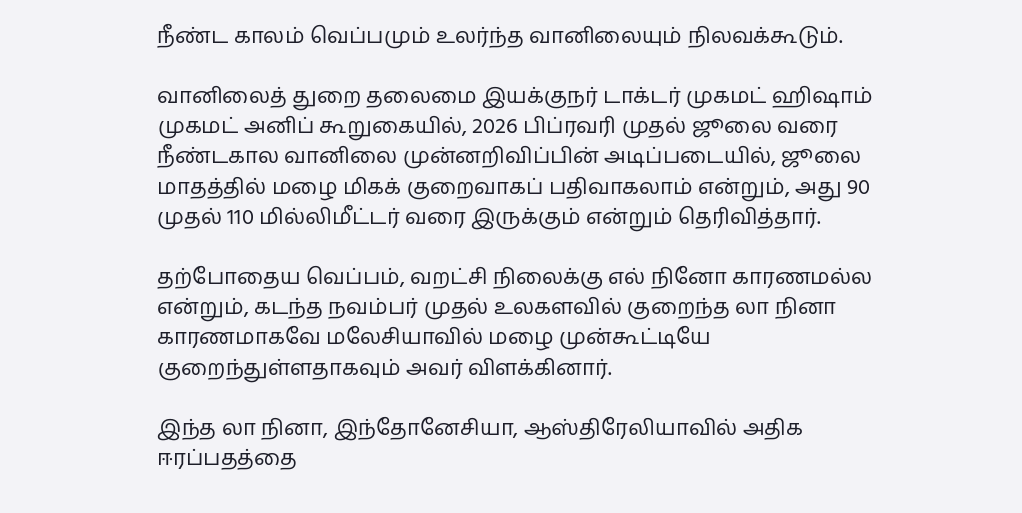நீண்ட காலம் வெப்பமும் உலர்ந்த வானிலையும் நிலவக்கூடும்.

வானிலைத் துறை தலைமை இயக்குநர் டாக்டர் முகமட் ஹிஷாம் முகமட் அனிப் கூறுகையில், 2026 பிப்ரவரி முதல் ஜூலை வரை  நீண்டகால வானிலை முன்னறிவிப்பின் அடிப்படையில், ஜூலை மாதத்தில் மழை மிகக் குறைவாகப் பதிவாகலாம் என்றும், அது 90 முதல் 110 மில்லிமீட்டர் வரை இருக்கும் என்றும் தெரிவித்தார்.

தற்போதைய வெப்பம், வறட்சி நிலைக்கு எல் நினோ காரணமல்ல என்றும், கடந்த நவம்பர் முதல் உலகளவில் குறைந்த லா நினா காரணமாகவே மலேசியாவில் மழை முன்கூட்டியே குறைந்துள்ளதாகவும் அவர் விளக்கினார்.

இந்த லா நினா, இந்தோனேசியா, ஆஸ்திரேலியாவில் அதிக ஈரப்பதத்தை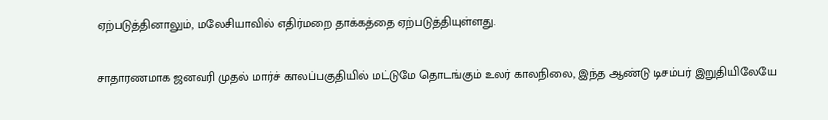ஏற்படுத்தினாலும், மலேசியாவில் எதிர்மறை தாக்கத்தை ஏற்படுத்தியுள்ளது.

சாதாரணமாக ஜனவரி முதல் மார்ச் காலப்பகுதியில் மட்டுமே தொடங்கும் உலர் காலநிலை, இந்த ஆண்டு டிசம்பர் இறுதியிலேயே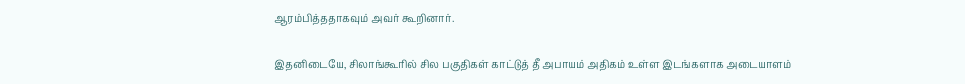ஆரம்பித்ததாகவும் அவர் கூறினார்.

இதனிடையே, சிலாங்கூரில் சில பகுதிகள் காட்டுத் தீ அபாயம் அதிகம் உள்ள இடங்களாக அடையாளம்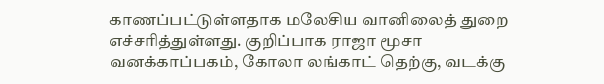காணப்பட்டுள்ளதாக மலேசிய வானிலைத் துறை எச்சரித்துள்ளது. குறிப்பாக ராஜா மூசா வனக்காப்பகம், கோலா லங்காட் தெற்கு, வடக்கு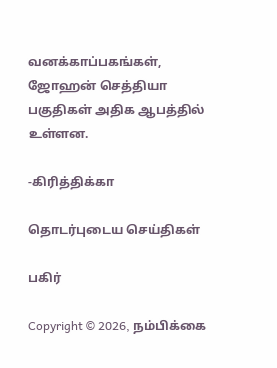வனக்காப்பகங்கள், ஜோஹன் செத்தியா பகுதிகள் அதிக ஆபத்தில் உள்ளன.

-கிரித்திக்கா

தொடர்புடைய செய்திகள்

பகிர்

Copyright © 2026, நம்பிக்கை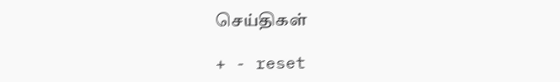செய்திகள்

+ - reset